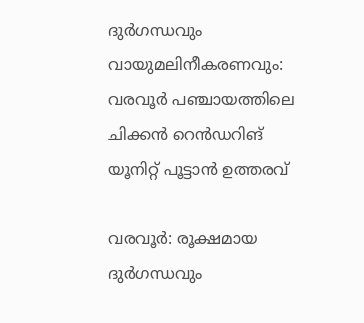ദുർഗന്ധവും വായുമലിനീകരണവും: വരവൂർ പഞ്ചായത്തിലെ ചിക്കൻ റെൻഡറിങ് യൂനിറ്റ് പൂട്ടാൻ ഉത്തരവ്

വരവൂർ: രൂക്ഷമായ ദുർഗന്ധവും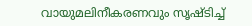വായുമലിനീകരണവും സൃഷ്ടിച്ച്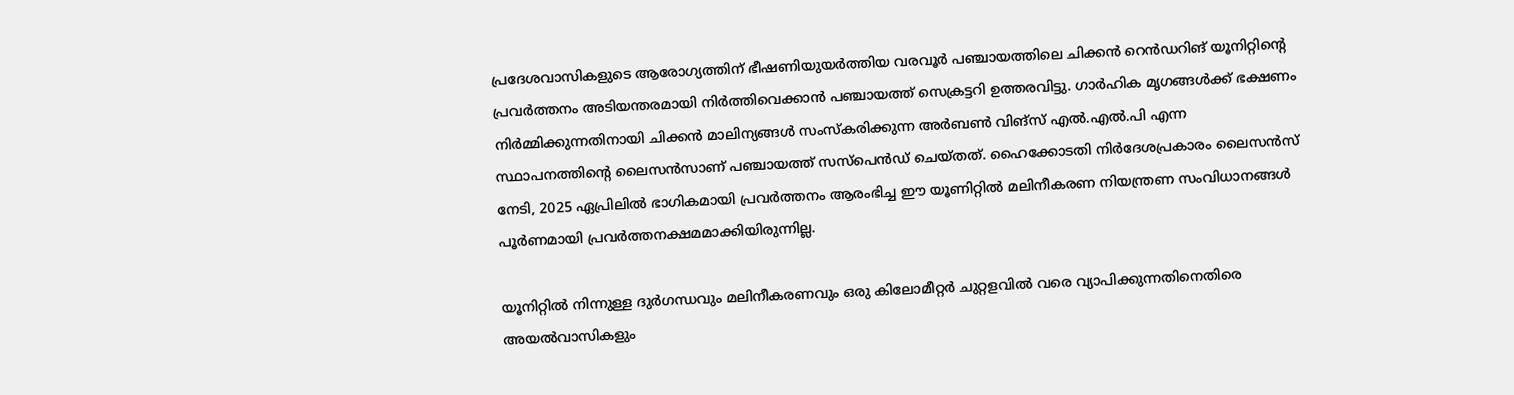പ്രദേശവാസികളുടെ ആരോഗ്യത്തിന് ഭീഷണിയുയർത്തിയ വരവൂർ പഞ്ചായത്തിലെ ചിക്കൻ റെൻഡറിങ് യൂനിറ്റിന്റെ പ്രവർത്തനം അടിയന്തരമായി നിർത്തിവെക്കാൻ പഞ്ചായത്ത് സെക്രട്ടറി ഉത്തരവിട്ടു. ഗാർഹിക മൃഗങ്ങൾക്ക് ഭക്ഷണം നിർമ്മിക്കുന്നതിനായി ചിക്കൻ മാലിന്യങ്ങൾ സംസ്കരിക്കുന്ന അർബൺ വിങ്സ് എൽ.എൽ.പി എന്ന സ്ഥാപനത്തിന്റെ ലൈസൻസാണ് പഞ്ചായത്ത് സസ്പെൻഡ് ചെയ്തത്. ഹൈക്കോടതി നിർദേശപ്രകാരം ലൈസൻസ് നേടി, 2025 ഏപ്രിലിൽ ഭാഗികമായി പ്രവർത്തനം ആരംഭിച്ച ഈ യൂണിറ്റിൽ മലിനീകരണ നിയന്ത്രണ സംവിധാനങ്ങൾ പൂർണമായി പ്രവർത്തനക്ഷമമാക്കിയിരുന്നില്ല.

യൂനിറ്റിൽ നിന്നുള്ള ദുർഗന്ധവും മലിനീകരണവും ഒരു കിലോമീറ്റർ ചുറ്റളവിൽ വരെ വ്യാപിക്കുന്നതിനെതിരെ അയൽവാസികളും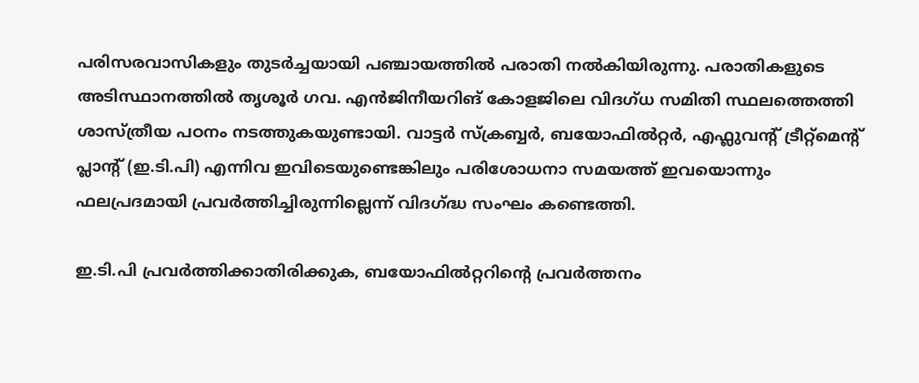പരിസരവാസികളും തുടർച്ചയായി പഞ്ചായത്തിൽ പരാതി നൽകിയിരുന്നു. പരാതികളുടെ അടിസ്ഥാനത്തിൽ തൃശൂർ ഗവ. എൻജിനീയറിങ് കോളജിലെ വിദഗ്ധ സമിതി സ്ഥലത്തെത്തി ശാസ്ത്രീയ പഠനം നടത്തുകയുണ്ടായി. വാട്ടർ സ്ക്രബ്ബർ, ബയോഫിൽറ്റർ, എഫ്ലുവന്റ് ട്രീറ്റ്‌മെന്റ് പ്ലാന്റ് (ഇ.ടി.പി) എന്നിവ ഇവിടെയുണ്ടെങ്കിലും പരിശോധനാ സമയത്ത് ഇവയൊന്നും ഫലപ്രദമായി പ്രവർത്തിച്ചിരുന്നില്ലെന്ന് വിദഗ്ദ്ധ സംഘം കണ്ടെത്തി.

ഇ.ടി.പി പ്രവർത്തിക്കാതിരിക്കുക, ബയോഫിൽറ്ററിന്റെ പ്രവർത്തനം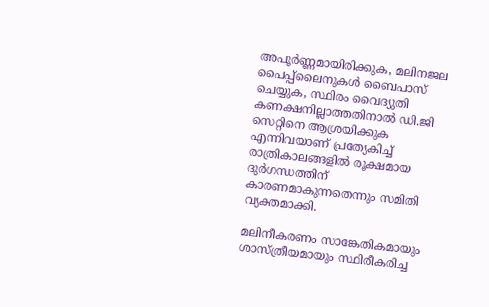അപൂർണ്ണമായിരിക്കുക, മലിനജല പൈപ്പ്‌ലൈനുകൾ ബൈപാസ് ചെയ്യുക, സ്ഥിരം വൈദ്യുതി കണക്ഷനില്ലാത്തതിനാൽ ഡി.ജി സെറ്റിനെ ആശ്രയിക്കുക എന്നിവയാണ് പ്രത്യേകിച്ച് രാത്രികാലങ്ങളിൽ രൂക്ഷമായ ദുർഗന്ധത്തിന് കാരണമാകുന്നതെന്നും സമിതി വ്യക്തമാക്കി.

മലിനീകരണം സാങ്കേതികമായും ശാസ്ത്രീയമായും സ്ഥിരീകരിച്ച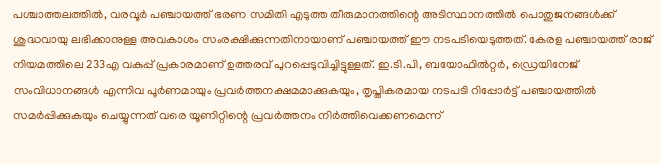പശ്ചാത്തലത്തിൽ, വരവൂർ പഞ്ചായത്ത്‌ ഭരണ സമിതി എടുത്ത തീരുമാനത്തിന്റെ അടിസ്ഥാനത്തിൽ പൊതുജനങ്ങൾക്ക് ശുദ്ധവായു ലഭിക്കാനുള്ള അവകാശം സംരക്ഷിക്കുന്നതിനായാണ് പഞ്ചായത്ത് ഈ നടപടിയെടുത്തത്. കേരള പഞ്ചായത്ത് രാജ് നിയമത്തിലെ 233എ വകുപ്പ് പ്രകാരമാണ് ഉത്തരവ് പുറപ്പെടുവിച്ചിട്ടുള്ളത്. ഇ.ടി.പി, ബയോഫിൽറ്റർ, ഡ്രെയിനേജ് സംവിധാനങ്ങൾ എന്നിവ പൂർണമായും പ്രവർത്തനക്ഷമമാക്കുകയും, തൃപ്തികരമായ നടപടി റിപ്പോർട്ട് പഞ്ചായത്തിൽ സമർപ്പിക്കുകയും ചെയ്യുന്നത് വരെ യൂണിറ്റിന്റെ പ്രവർത്തനം നിർത്തിവെക്കണമെന്ന്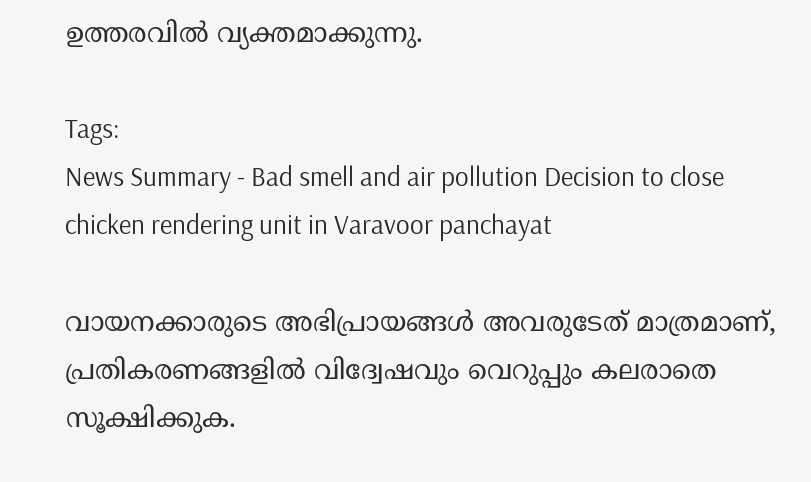ഉത്തരവിൽ വ്യക്തമാക്കുന്നു.

Tags:
News Summary - Bad smell and air pollution Decision to close chicken rendering unit in Varavoor panchayat

വായനക്കാരുടെ അഭിപ്രായങ്ങള്‍ അവരുടേത് മാത്രമാണ്, പ്രതികരണങ്ങളിൽ വിദ്വേഷവും വെറുപ്പും കലരാതെ സൂക്ഷിക്കുക.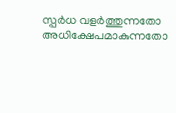സ്പർധ വളർത്തുന്നതോ അധിക്ഷേപമാകുന്നതോ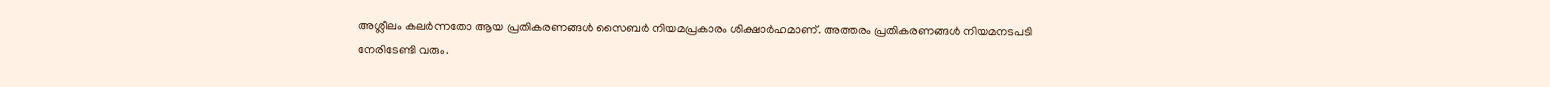അശ്ലീലം കലർന്നതോ ആയ പ്രതികരണങ്ങൾ സൈബർ നിയമപ്രകാരം ശിക്ഷാർഹമാണ്. അത്തരം പ്രതികരണങ്ങൾ നിയമനടപടി നേരിടേണ്ടി വരും.